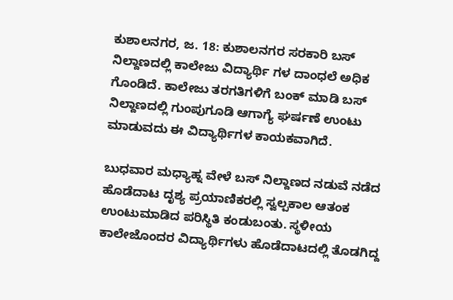ಕುಶಾಲನಗರ, ಜ. 18: ಕುಶಾಲನಗರ ಸರಕಾರಿ ಬಸ್ ನಿಲ್ದಾಣದಲ್ಲಿ ಕಾಲೇಜು ವಿದ್ಯಾರ್ಥಿ ಗಳ ದಾಂಧಲೆ ಅಧಿಕ ಗೊಂಡಿದೆ. ಕಾಲೇಜು ತರಗತಿಗಳಿಗೆ ಬಂಕ್ ಮಾಡಿ ಬಸ್ ನಿಲ್ದಾಣದಲ್ಲಿ ಗುಂಪುಗೂಡಿ ಆಗಾಗ್ಯೆ ಘರ್ಷಣೆ ಉಂಟು ಮಾಡುವದು ಈ ವಿದ್ಯಾರ್ಥಿಗಳ ಕಾಯಕವಾಗಿದೆ.

ಬುಧವಾರ ಮಧ್ಯಾಹ್ನ ವೇಳೆ ಬಸ್ ನಿಲ್ದಾಣದ ನಡುವೆ ನಡೆದ ಹೊಡೆದಾಟ ದೃಶ್ಯ ಪ್ರಯಾಣಿಕರಲ್ಲಿ ಸ್ವಲ್ಪಕಾಲ ಆತಂಕ ಉಂಟುಮಾಡಿದ ಪರಿಸ್ಥಿತಿ ಕಂಡುಬಂತು. ಸ್ಥಳೀಯ ಕಾಲೇಜೊಂದರ ವಿದ್ಯಾರ್ಥಿಗಳು ಹೊಡೆದಾಟದಲ್ಲಿ ತೊಡಗಿದ್ದ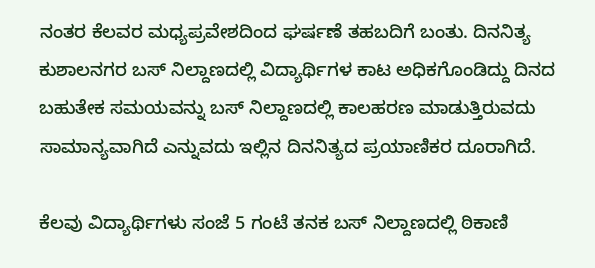ನಂತರ ಕೆಲವರ ಮಧ್ಯಪ್ರವೇಶದಿಂದ ಘರ್ಷಣೆ ತಹಬದಿಗೆ ಬಂತು. ದಿನನಿತ್ಯ ಕುಶಾಲನಗರ ಬಸ್ ನಿಲ್ದಾಣದಲ್ಲಿ ವಿದ್ಯಾರ್ಥಿಗಳ ಕಾಟ ಅಧಿಕಗೊಂಡಿದ್ದು ದಿನದ ಬಹುತೇಕ ಸಮಯವನ್ನು ಬಸ್ ನಿಲ್ದಾಣದಲ್ಲಿ ಕಾಲಹರಣ ಮಾಡುತ್ತಿರುವದು ಸಾಮಾನ್ಯವಾಗಿದೆ ಎನ್ನುವದು ಇಲ್ಲಿನ ದಿನನಿತ್ಯದ ಪ್ರಯಾಣಿಕರ ದೂರಾಗಿದೆ.

ಕೆಲವು ವಿದ್ಯಾರ್ಥಿಗಳು ಸಂಜೆ 5 ಗಂಟೆ ತನಕ ಬಸ್ ನಿಲ್ದಾಣದಲ್ಲಿ ಠಿಕಾಣಿ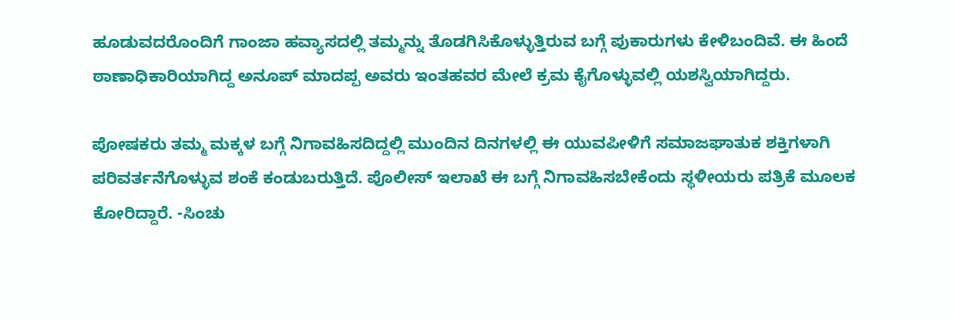ಹೂಡುವದರೊಂದಿಗೆ ಗಾಂಜಾ ಹವ್ಯಾಸದಲ್ಲಿ ತಮ್ಮನ್ನು ತೊಡಗಿಸಿಕೊಳ್ಳುತ್ತಿರುವ ಬಗ್ಗೆ ಪುಕಾರುಗಳು ಕೇಳಿಬಂದಿವೆ. ಈ ಹಿಂದೆ ಠಾಣಾಧಿಕಾರಿಯಾಗಿದ್ದ ಅನೂಪ್ ಮಾದಪ್ಪ ಅವರು ಇಂತಹವರ ಮೇಲೆ ಕ್ರಮ ಕೈಗೊಳ್ಳುವಲ್ಲಿ ಯಶಸ್ವಿಯಾಗಿದ್ದರು.

ಪೋಷಕರು ತಮ್ಮ ಮಕ್ಕಳ ಬಗ್ಗೆ ನಿಗಾವಹಿಸದಿದ್ದಲ್ಲಿ ಮುಂದಿನ ದಿನಗಳಲ್ಲಿ ಈ ಯುವಪೀಳಿಗೆ ಸಮಾಜಘಾತುಕ ಶಕ್ತಿಗಳಾಗಿ ಪರಿವರ್ತನೆಗೊಳ್ಳುವ ಶಂಕೆ ಕಂಡುಬರುತ್ತಿದೆ. ಪೊಲೀಸ್ ಇಲಾಖೆ ಈ ಬಗ್ಗೆ ನಿಗಾವಹಿಸಬೇಕೆಂದು ಸ್ಥಳೀಯರು ಪತ್ರಿಕೆ ಮೂಲಕ ಕೋರಿದ್ದಾರೆ. -ಸಿಂಚು